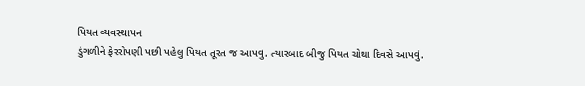પિયત વ્યવસ્થાપન
ડુંગળીને ફેરરોપણી પછી પહેલુ પિયત તૂરત જ આપવુ. ત્યારબાદ બીજુ પિયત ચોથા દિવસે આપવું.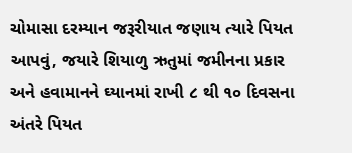ચોમાસા દરમ્યાન જરૂરીયાત જણાય ત્યારે પિયત આપવું, જયારે શિયાળુ ઋતુમાં જમીનના પ્રકાર અને હવામાનને ઘ્યાનમાં રાખી ૮ થી ૧૦ દિવસના અંતરે પિયત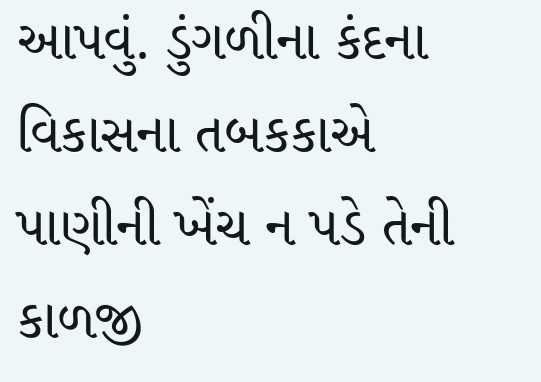આપવું. ડુંગળીના કંદના વિકાસના તબકકાએ પાણીની ખેંચ ન પડે તેની કાળજી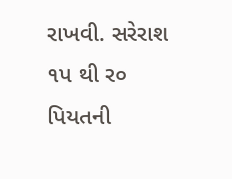રાખવી. સરેરાશ ૧પ થી ર૦ પિયતની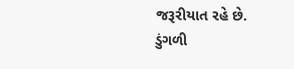જરૂરીયાત રહે છે.
ડુંગળી